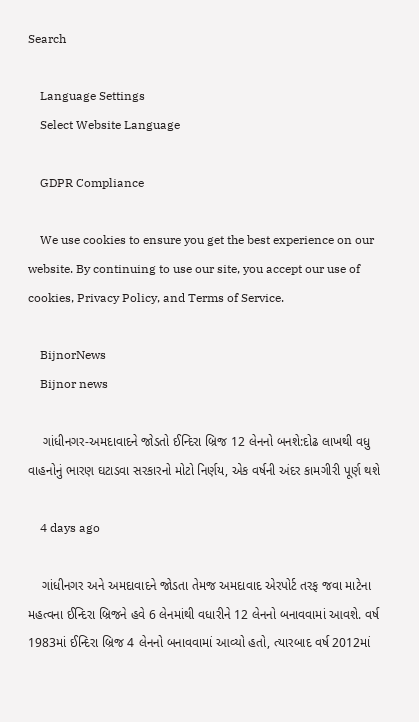Search

    Language Settings
    Select Website Language

    GDPR Compliance

    We use cookies to ensure you get the best experience on our website. By continuing to use our site, you accept our use of cookies, Privacy Policy, and Terms of Service.

    BijnorNews
    Bijnor news

    ગાંધીનગર-અમદાવાદને જોડતો ઈન્દિરા બ્રિજ 12 લેનનો બનશે:દોઢ લાખથી વધુ વાહનોનું ભારણ ઘટાડવા સરકારનો મોટો નિર્ણય, એક વર્ષની અંદર કામગીરી પૂર્ણ થશે

    4 days ago

    ગાંધીનગર અને અમદાવાદને જોડતા તેમજ અમદાવાદ એરપોર્ટ તરફ જવા માટેના મહત્વના ઈન્દિરા બ્રિજને હવે 6 લેનમાંથી વધારીને 12 લેનનો બનાવવામાં આવશે. વર્ષ 1983માં ઈન્દિરા બ્રિજ 4 લેનનો બનાવવામાં આવ્યો હતો, ત્યારબાદ વર્ષ 2012માં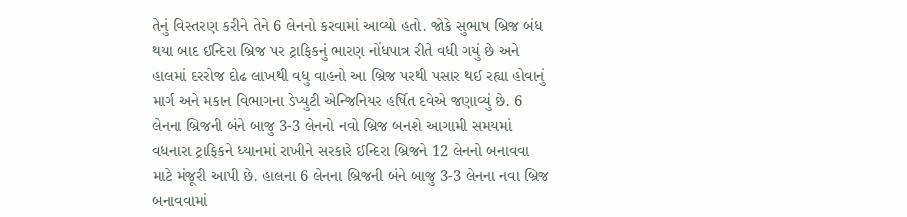તેનું વિસ્તરણ કરીને તેને 6 લેનનો કરવામાં આવ્યો હતો. જોકે સુભાષ બ્રિજ બંધ થયા બાદ ઈન્દિરા બ્રિજ પર ટ્રાફિકનું ભારણ નોંધપાત્ર રીતે વધી ગયું છે અને હાલમાં દરરોજ દોઢ લાખથી વધુ વાહનો આ બ્રિજ પરથી પસાર થઈ રહ્યા હોવાનું માર્ગ અને મકાન વિભાગના ડેપ્યુટી એન્જિનિયર હર્ષિત દવેએ જણાવ્યું છે. 6 લેનના બ્રિજની બંને બાજુ 3-3 લેનનો નવો બ્રિજ બનશે આગામી સમયમાં વધનારા ટ્રાફિકને ધ્યાનમાં રાખીને સરકારે ઈન્દિરા બ્રિજને 12 લેનનો બનાવવા માટે મંજૂરી આપી છે. હાલના 6 લેનના બ્રિજની બંને બાજુ 3-3 લેનના નવા બ્રિજ બનાવવામાં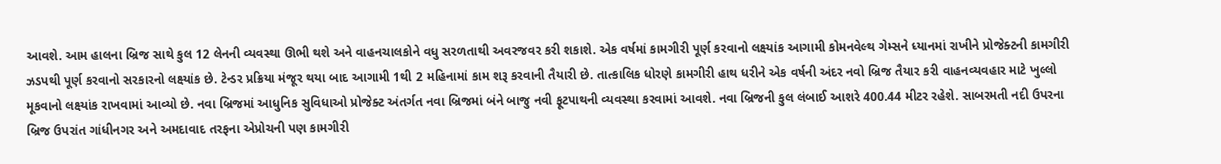આવશે. આમ હાલના બ્રિજ સાથે કુલ 12 લેનની વ્યવસ્થા ઊભી થશે અને વાહનચાલકોને વધુ સરળતાથી અવરજવર કરી શકાશે. એક વર્ષમાં કામગીરી પૂર્ણ કરવાનો લક્ષ્યાંક આગામી કોમનવેલ્થ ગેમ્સને ધ્યાનમાં રાખીને પ્રોજેક્ટની કામગીરી ઝડપથી પૂર્ણ કરવાનો સરકારનો લક્ષ્યાંક છે. ટેન્ડર પ્રક્રિયા મંજૂર થયા બાદ આગામી 1થી 2 મહિનામાં કામ શરૂ કરવાની તૈયારી છે. તાત્કાલિક ધોરણે કામગીરી હાથ ધરીને એક વર્ષની અંદર નવો બ્રિજ તૈયાર કરી વાહનવ્યવહાર માટે ખુલ્લો મૂકવાનો લક્ષ્યાંક રાખવામાં આવ્યો છે. નવા બ્રિજમાં આધુનિક સુવિધાઓ પ્રોજેક્ટ અંતર્ગત નવા બ્રિજમાં બંને બાજુ નવી ફૂટપાથની વ્યવસ્થા કરવામાં આવશે. નવા બ્રિજની કુલ લંબાઈ આશરે 400.44 મીટર રહેશે. સાબરમતી નદી ઉપરના બ્રિજ ઉપરાંત ગાંધીનગર અને અમદાવાદ તરફના એપ્રોચની પણ કામગીરી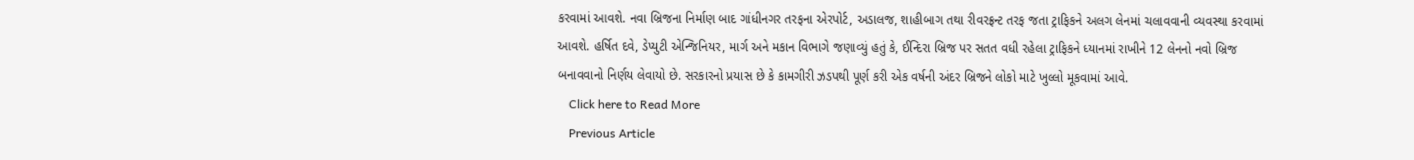કરવામાં આવશે. નવા બ્રિજના નિર્માણ બાદ ગાંધીનગર તરફના એરપોર્ટ, અડાલજ, શાહીબાગ તથા રીવરફ્રન્ટ તરફ જતા ટ્રાફિકને અલગ લેનમાં ચલાવવાની વ્યવસ્થા કરવામાં આવશે. હર્ષિત દવે, ડેપ્યુટી એન્જિનિયર, માર્ગ અને મકાન વિભાગે જણાવ્યું હતું કે, ઈન્દિરા બ્રિજ પર સતત વધી રહેલા ટ્રાફિકને ધ્યાનમાં રાખીને 12 લેનનો નવો બ્રિજ બનાવવાનો નિર્ણય લેવાયો છે. સરકારનો પ્રયાસ છે કે કામગીરી ઝડપથી પૂર્ણ કરી એક વર્ષની અંદર બ્રિજને લોકો માટે ખુલ્લો મૂકવામાં આવે.
    Click here to Read More
    Previous Article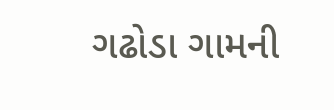ગઢોડા ગામની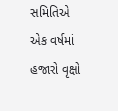સમિતિએ એક વર્ષમાં હજારો વૃક્ષો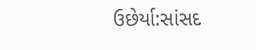ઉછેર્યા:સાંસદ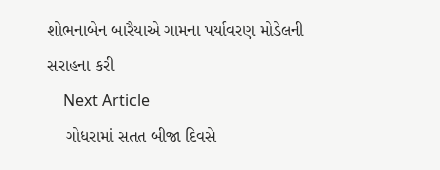શોભનાબેન બારૈયાએ ગામના પર્યાવરણ મોડેલની સરાહના કરી
    Next Article
    ગોધરામાં સતત બીજા દિવસે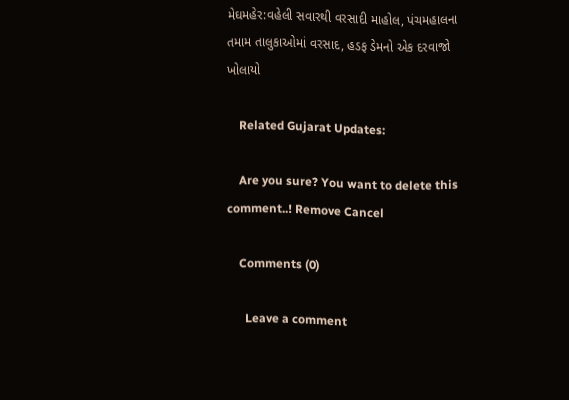મેઘમહેર:વહેલી સવારથી વરસાદી માહોલ, પંચમહાલના તમામ તાલુકાઓમાં વરસાદ, હડફ ડેમનો એક દરવાજો ખોલાયો

    Related Gujarat Updates:

    Are you sure? You want to delete this comment..! Remove Cancel

    Comments (0)

      Leave a comment